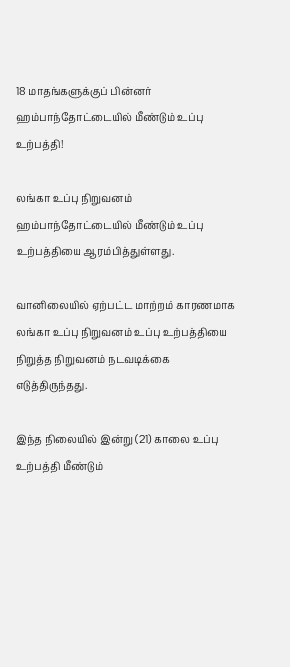18 மாதங்களுக்குப் பின்னர் ஹம்பாந்தோட்டையில் மீண்டும் உப்பு உற்பத்தி!

லங்கா உப்பு நிறுவனம் ஹம்பாந்தோட்டையில் மீண்டும் உப்பு உற்பத்தியை ஆரம்பித்துள்ளது.

வானிலையில் ஏற்பட்ட மாற்றம் காரணமாக லங்கா உப்பு நிறுவனம் உப்பு உற்பத்தியை நிறுத்த நிறுவனம் நடவடிக்கை எடுத்திருந்தது.

இந்த நிலையில் இன்று (21) காலை உப்பு உற்பத்தி மீண்டும்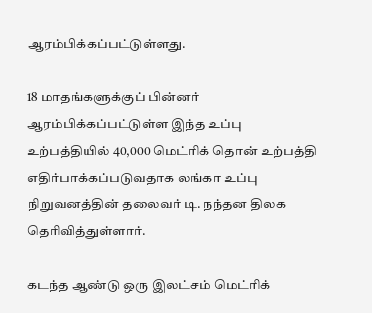ஆரம்பிக்கப்பட்டுள்ளது.

18 மாதங்களுக்குப் பின்னர் ஆரம்பிக்கப்பட்டுள்ள இந்த உப்பு உற்பத்தியில் 40,000 மெட்ரிக் தொன் உற்பத்தி எதிர்பாக்கப்படுவதாக லங்கா உப்பு நிறுவனத்தின் தலைவர் டி. நந்தன திலக தெரிவித்துள்ளார்.

கடந்த ஆண்டு ஒரு இலட்சம் மெட்ரிக்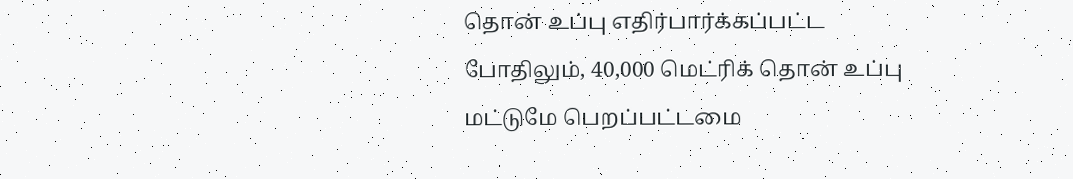தொன் உப்பு எதிர்பார்க்கப்பட்ட போதிலும், 40,000 மெட்ரிக் தொன் உப்பு மட்டுமே பெறப்பட்டமை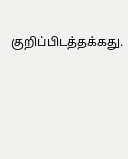குறிப்பிடத்தக்கது.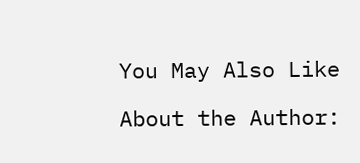You May Also Like

About the Author: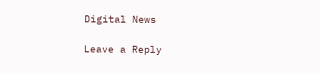Digital News

Leave a Reply